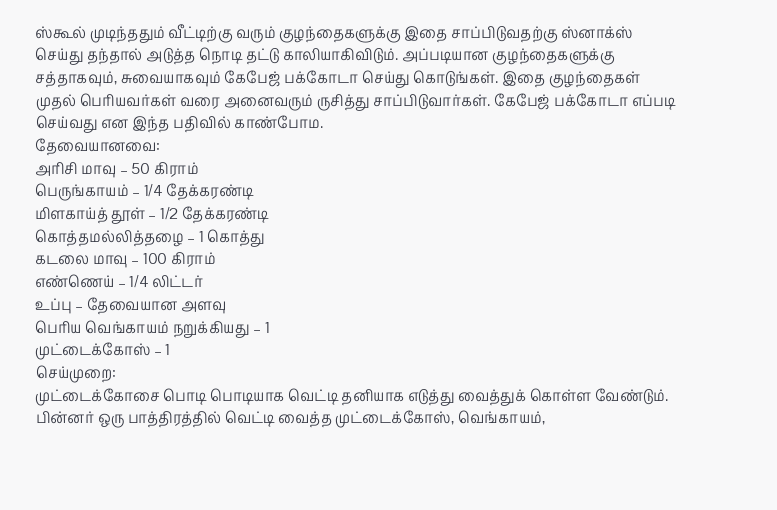ஸ்கூல் முடிந்ததும் வீட்டிற்கு வரும் குழந்தைகளுக்கு இதை சாப்பிடுவதற்கு ஸ்னாக்ஸ் செய்து தந்தால் அடுத்த நொடி தட்டு காலியாகிவிடும். அப்படியான குழந்தைகளுக்கு சத்தாகவும், சுவையாகவும் கேபேஜ் பக்கோடா செய்து கொடுங்கள். இதை குழந்தைகள் முதல் பெரியவர்கள் வரை அனைவரும் ருசித்து சாப்பிடுவார்கள். கேபேஜ் பக்கோடா எப்படி செய்வது என இந்த பதிவில் காண்போம.
தேவையானவை:
அரிசி மாவு – 50 கிராம்
பெருங்காயம் – 1/4 தேக்கரண்டி
மிளகாய்த் தூள் – 1/2 தேக்கரண்டி
கொத்தமல்லித்தழை – 1 கொத்து
கடலை மாவு – 100 கிராம்
எண்ணெய் – 1/4 லிட்டர்
உப்பு – தேவையான அளவு
பெரிய வெங்காயம் நறுக்கியது – 1
முட்டைக்கோஸ் – 1
செய்முறை:
முட்டைக்கோசை பொடி பொடியாக வெட்டி தனியாக எடுத்து வைத்துக் கொள்ள வேண்டும். பின்னர் ஒரு பாத்திரத்தில் வெட்டி வைத்த முட்டைக்கோஸ், வெங்காயம்,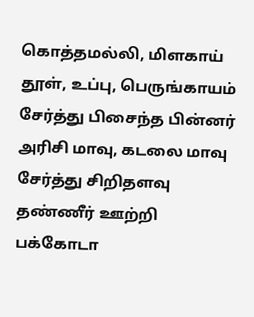கொத்தமல்லி, மிளகாய் தூள், உப்பு, பெருங்காயம் சேர்த்து பிசைந்த பின்னர் அரிசி மாவு, கடலை மாவு சேர்த்து சிறிதளவு தண்ணீர் ஊற்றி பக்கோடா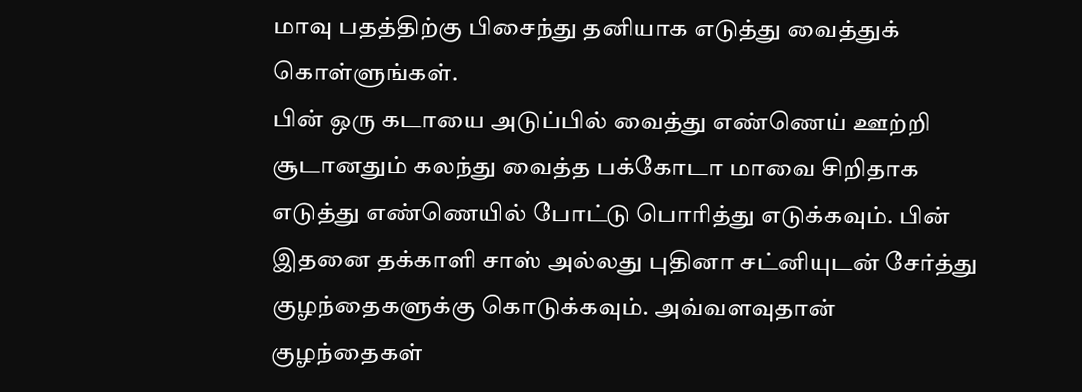மாவு பதத்திற்கு பிசைந்து தனியாக எடுத்து வைத்துக் கொள்ளுங்கள்.
பின் ஒரு கடாயை அடுப்பில் வைத்து எண்ணெய் ஊற்றி சூடானதும் கலந்து வைத்த பக்கோடா மாவை சிறிதாக எடுத்து எண்ணெயில் போட்டு பொரித்து எடுக்கவும். பின் இதனை தக்காளி சாஸ் அல்லது புதினா சட்னியுடன் சேர்த்து குழந்தைகளுக்கு கொடுக்கவும். அவ்வளவுதான் குழந்தைகள்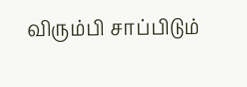விரும்பி சாப்பிடும்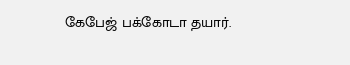கேபேஜ் பக்கோடா தயார்.